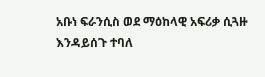አቡነ ፍራንሲስ ወደ ማዕከላዊ አፍሪቃ ሲጓዙ እንዳይሰጉ ተባለ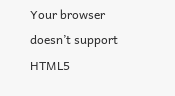Your browser doesn’t support HTML5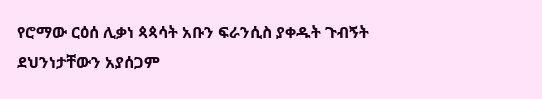የሮማው ርዕሰ ሊቃነ ጳጳሳት አቡን ፍራንሲስ ያቀዱት ጉብኝት ደህንነታቸውን አያሰጋም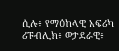ሲሉ፥ የማዕከላዊ አፍሪካ ሪፑብሊክ፥ ወታደራዊ፥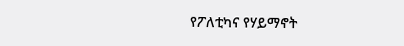የፖለቲካና የሃይማኖት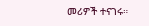መሪዎች ተናገሩ።